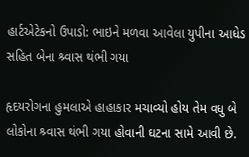હાર્ટએટેકનો ઉપાડો: ભાઇને મળવા આવેલા યુપીના આધેડ સહિત બેના શ્ર્વાસ થંભી ગયા

હૃદયરોગના હુમલાએ હાહાકાર મચાવ્યો હોય તેમ વધુ બે લોકોના શ્ર્વાસ થંભી ગયા હોવાની ઘટના સામે આવી છે.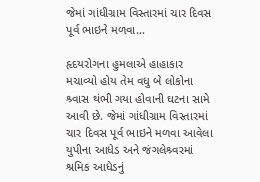જેમાં ગાંધીગ્રામ વિસ્તારમાં ચાર દિવસ પૂર્વ ભાઇને મળવા…

હૃદયરોગના હુમલાએ હાહાકાર મચાવ્યો હોય તેમ વધુ બે લોકોના શ્ર્વાસ થંભી ગયા હોવાની ઘટના સામે આવી છે. જેમાં ગાંધીગ્રામ વિસ્તારમાં ચાર દિવસ પૂર્વ ભાઇને મળવા આવેલા યુપીના આધેડ અને જંગલેશ્ર્વરમાં શ્રમિક આધેડનું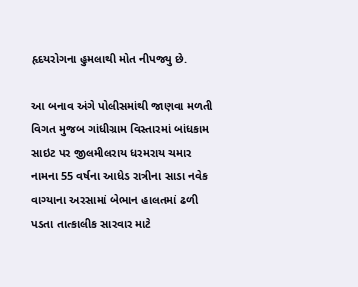હૃદયરોગના હુમલાથી મોત નીપજ્યુ છે.

આ બનાવ અંગે પોલીસમાંથી જાણવા મળતી વિગત મુજબ ગાંધીગ્રામ વિસ્તારમાં બાંધકામ સાઇટ પર જીલમીલરાય ધરમરાય ચમાર નામના 55 વર્ષના આધેડ રાત્રીના સાડા નવેક વાગ્યાના અરસામાં બેભાન હાલતમાં ઢળી પડતા તાત્કાલીક સારવાર માટે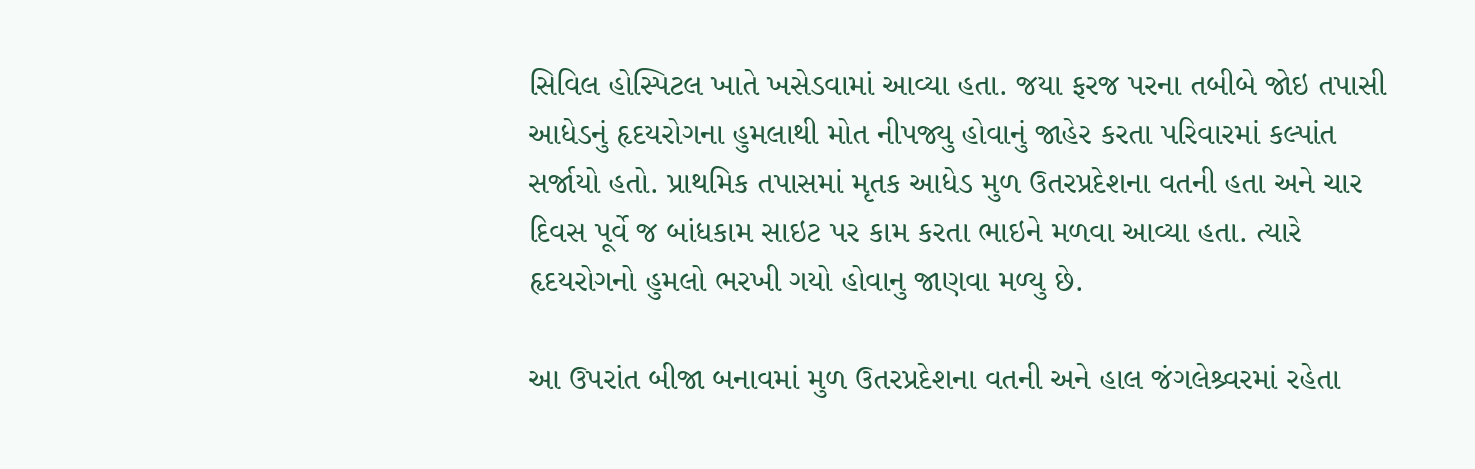સિવિલ હોસ્પિટલ ખાતે ખસેડવામાં આવ્યા હતા. જયા ફરજ પરના તબીબે જોઇ તપાસી આધેડનું હૃદયરોગના હુમલાથી મોત નીપજ્યુ હોવાનું જાહેર કરતા પરિવારમાં કલ્પાંત સર્જાયો હતો. પ્રાથમિક તપાસમાં મૃતક આધેડ મુળ ઉતરપ્રદેશના વતની હતા અને ચાર દિવસ પૂર્વે જ બાંધકામ સાઇટ પર કામ કરતા ભાઇને મળવા આવ્યા હતા. ત્યારે હૃદયરોગનો હુમલો ભરખી ગયો હોવાનુ જાણવા મળ્યુ છે.

આ ઉપરાંત બીજા બનાવમાં મુળ ઉતરપ્રદેશના વતની અને હાલ જંગલેશ્ર્વરમાં રહેતા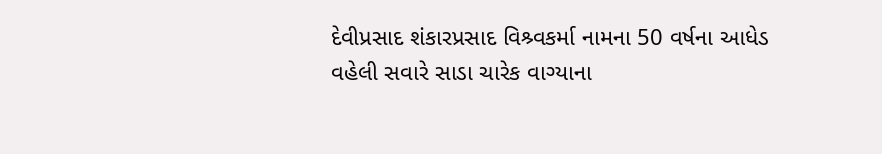દેવીપ્રસાદ શંકારપ્રસાદ વિશ્ર્વકર્મા નામના 50 વર્ષના આધેડ વહેલી સવારે સાડા ચારેક વાગ્યાના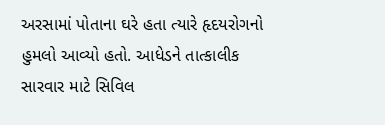અરસામાં પોતાના ઘરે હતા ત્યારે હૃદયરોગનો હુમલો આવ્યો હતો. આધેડને તાત્કાલીક સારવાર માટે સિવિલ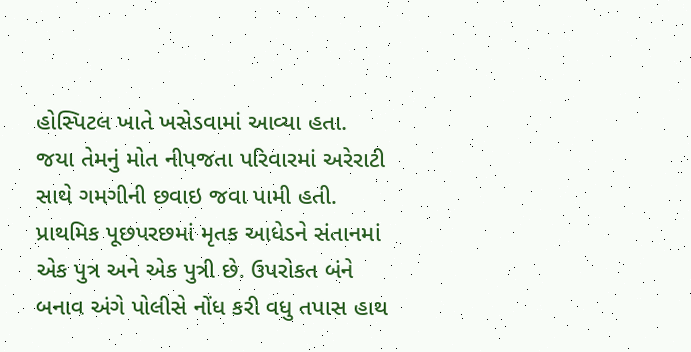હોસ્પિટલ ખાતે ખસેડવામાં આવ્યા હતા. જયા તેમનું મોત નીપજતા પરિવારમાં અરેરાટી સાથે ગમગીની છવાઇ જવા પામી હતી. પ્રાથમિક પૂછપરછમાં મૃતક આધેડને સંતાનમાં એક પુત્ર અને એક પુત્રી છે. ઉપરોકત બંને બનાવ અંગે પોલીસે નોંધ કરી વધુ તપાસ હાથ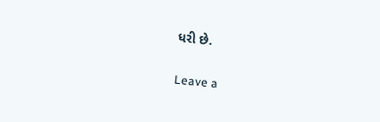ધરી છે.

Leave a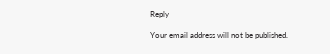Reply

Your email address will not be published.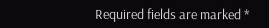Required fields are marked *